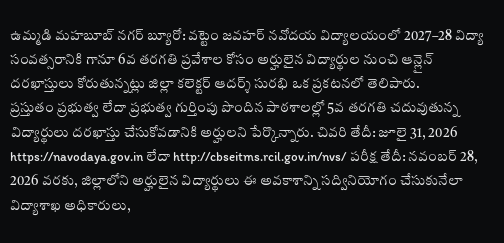ఉమ్మడి మహబూబ్ నగర్ బ్యూరో: వట్టెం జవహర్ నవోదయ విద్యాలయంలో 2027–28 విద్యా సంవత్సరానికి గానూ 6వ తరగతి ప్రవేశాల కోసం అర్హులైన విద్యార్థుల నుంచి ఆన్లైన్ దరఖాస్తులు కోరుతున్నట్లు జిల్లా కలెక్టర్ ఆదర్శ్ సురభి ఒక ప్రకటనలో తెలిపారు.
ప్రస్తుతం ప్రభుత్వ లేదా ప్రభుత్వ గుర్తింపు పొందిన పాఠశాలల్లో 5వ తరగతి చదువుతున్న విద్యార్థులు దరఖాస్తు చేసుకోవడానికి అర్హులని పేర్కొన్నారు. చివరి తేదీ: జూలై 31, 2026 https://navodaya.gov.in లేదా http://cbseitms.rcil.gov.in/nvs/ పరీక్ష తేదీ: నవంబర్ 28, 2026 వరకు, జిల్లాలోని అర్హులైన విద్యార్థులు ఈ అవకాశాన్ని సద్వినియోగం చేసుకునేలా విద్యాశాఖ అధికారులు,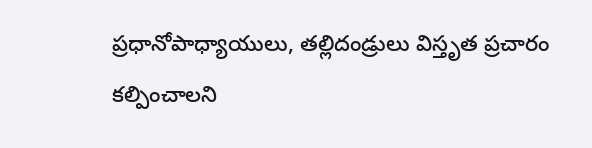ప్రధానోపాధ్యాయులు, తల్లిదండ్రులు విస్తృత ప్రచారం కల్పించాలని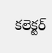కలెక్టర్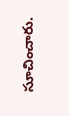సూచించారు.